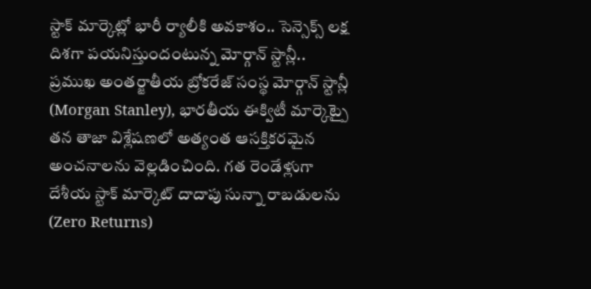స్టాక్ మార్కెట్లో భారీ ర్యాలీకి అవకాశం.. సెన్సెక్స్ లక్ష దిశగా పయనిస్తుందంటున్న మోర్గాన్ స్టాన్లీ..
ప్రముఖ అంతర్జాతీయ బ్రోకరేజ్ సంస్థ మోర్గాన్ స్టాన్లీ (Morgan Stanley), భారతీయ ఈక్విటీ మార్కెట్పై తన తాజా విశ్లేషణలో అత్యంత ఆసక్తికరమైన అంచనాలను వెల్లడించింది. గత రెండేళ్లుగా దేశీయ స్టాక్ మార్కెట్ దాదాపు సున్నా రాబడులను (Zero Returns)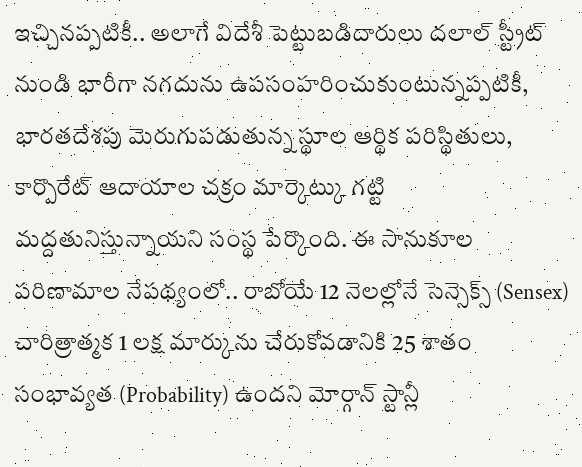ఇచ్చినప్పటికీ.. అలాగే విదేశీ పెట్టుబడిదారులు దలాల్ స్ట్రీట్ నుండి భారీగా నగదును ఉపసంహరించుకుంటున్నప్పటికీ, భారతదేశపు మెరుగుపడుతున్న స్థూల ఆర్థిక పరిస్థితులు, కార్పొరేట్ ఆదాయాల చక్రం మార్కెట్కు గట్టి మద్దతునిస్తున్నాయని సంస్థ పేర్కొంది. ఈ సానుకూల పరిణామాల నేపథ్యంలో.. రాబోయే 12 నెలల్లోనే సెన్సెక్స్ (Sensex) చారిత్రాత్మక 1 లక్ష మార్కును చేరుకోవడానికి 25 శాతం సంభావ్యత (Probability) ఉందని మోర్గాన్ స్టాన్లీ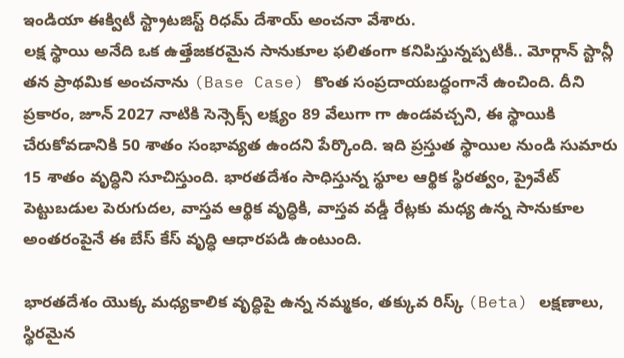ఇండియా ఈక్విటీ స్ట్రాటజిస్ట్ రిధమ్ దేశాయ్ అంచనా వేశారు.
లక్ష స్థాయి అనేది ఒక ఉత్తేజకరమైన సానుకూల ఫలితంగా కనిపిస్తున్నప్పటికీ.. మోర్గాన్ స్టాన్లీ తన ప్రాథమిక అంచనాను (Base Case) కొంత సంప్రదాయబద్ధంగానే ఉంచింది. దీని ప్రకారం, జూన్ 2027 నాటికి సెన్సెక్స్ లక్ష్యం 89 వేలుగా గా ఉండవచ్చని, ఈ స్థాయికి చేరుకోవడానికి 50 శాతం సంభావ్యత ఉందని పేర్కొంది. ఇది ప్రస్తుత స్థాయిల నుండి సుమారు 15 శాతం వృద్ధిని సూచిస్తుంది. భారతదేశం సాధిస్తున్న స్థూల ఆర్థిక స్థిరత్వం, ప్రైవేట్ పెట్టుబడుల పెరుగుదల, వాస్తవ ఆర్థిక వృద్ధికి, వాస్తవ వడ్డీ రేట్లకు మధ్య ఉన్న సానుకూల అంతరంపైనే ఈ బేస్ కేస్ వృద్ధి ఆధారపడి ఉంటుంది.

భారతదేశం యొక్క మధ్యకాలిక వృద్ధిపై ఉన్న నమ్మకం, తక్కువ రిస్క్ (Beta) లక్షణాలు, స్థిరమైన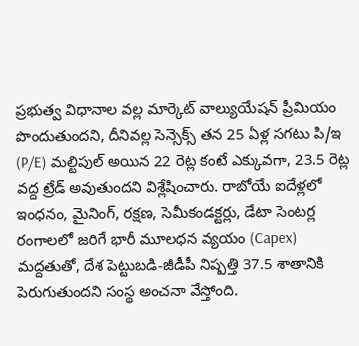ప్రభుత్వ విధానాల వల్ల మార్కెట్ వాల్యుయేషన్ ప్రీమియం పొందుతుందని, దీనివల్ల సెన్సెక్స్ తన 25 ఏళ్ల సగటు పి/ఇ (P/E) మల్టిపుల్ అయిన 22 రెట్ల కంటే ఎక్కువగా, 23.5 రెట్ల వద్ద ట్రేడ్ అవుతుందని విశ్లేషించారు. రాబోయే ఐదేళ్లలో ఇంధనం, మైనింగ్, రక్షణ, సెమీకండక్టర్లు, డేటా సెంటర్ల రంగాలలో జరిగే భారీ మూలధన వ్యయం (Capex) మద్దతుతో, దేశ పెట్టుబడి-జీడీపీ నిష్పత్తి 37.5 శాతానికి పెరుగుతుందని సంస్థ అంచనా వేస్తోంది.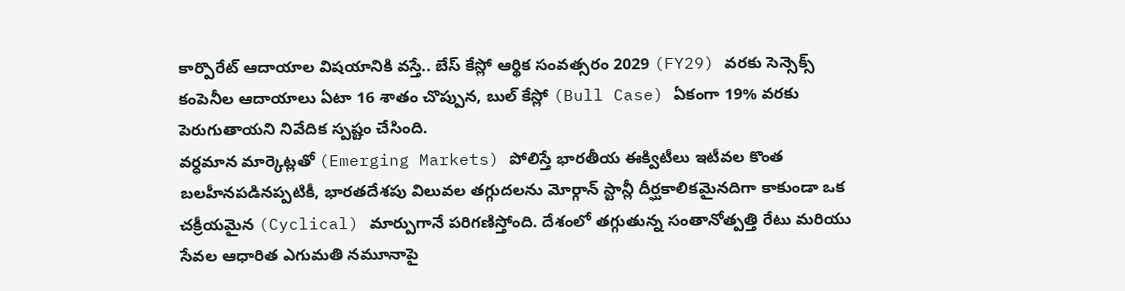కార్పొరేట్ ఆదాయాల విషయానికి వస్తే.. బేస్ కేస్లో ఆర్థిక సంవత్సరం 2029 (FY29) వరకు సెన్సెక్స్ కంపెనీల ఆదాయాలు ఏటా 16 శాతం చొప్పున, బుల్ కేస్లో (Bull Case) ఏకంగా 19% వరకు పెరుగుతాయని నివేదిక స్పష్టం చేసింది.
వర్ధమాన మార్కెట్లతో (Emerging Markets) పోలిస్తే భారతీయ ఈక్విటీలు ఇటీవల కొంత బలహీనపడినప్పటికీ, భారతదేశపు విలువల తగ్గుదలను మోర్గాన్ స్టాన్లీ దీర్ఘకాలికమైనదిగా కాకుండా ఒక చక్రీయమైన (Cyclical) మార్పుగానే పరిగణిస్తోంది. దేశంలో తగ్గుతున్న సంతానోత్పత్తి రేటు మరియు సేవల ఆధారిత ఎగుమతి నమూనాపై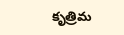కృత్రిమ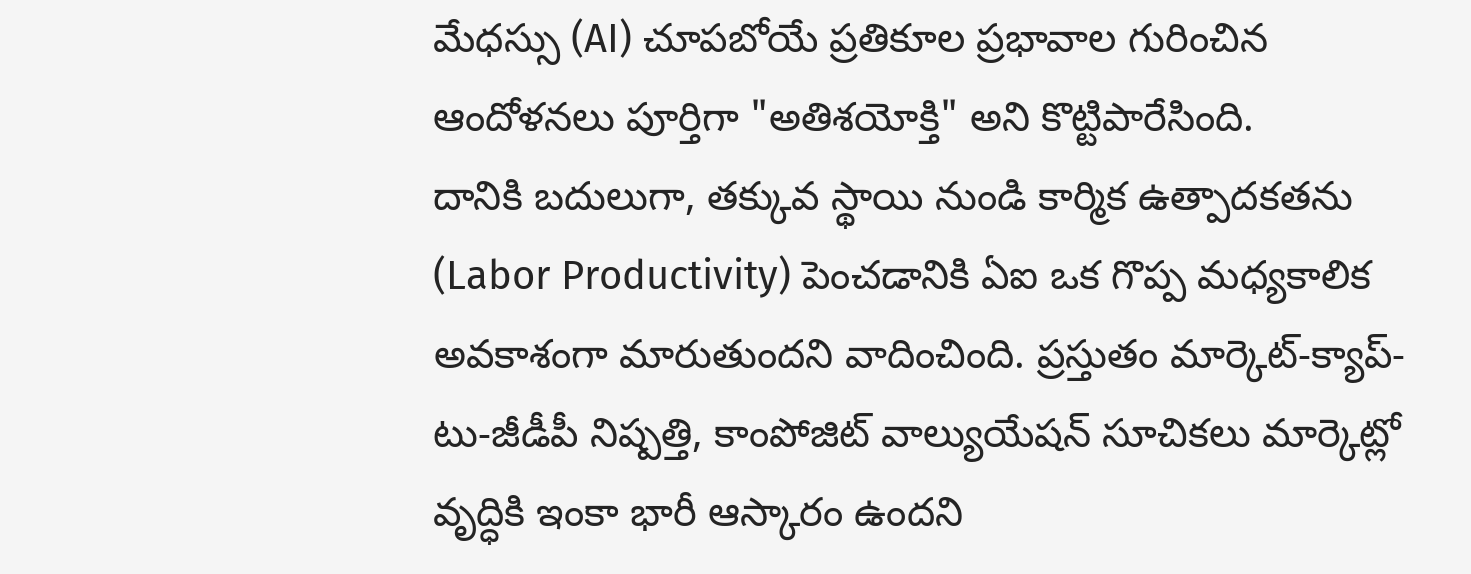మేధస్సు (AI) చూపబోయే ప్రతికూల ప్రభావాల గురించిన ఆందోళనలు పూర్తిగా "అతిశయోక్తి" అని కొట్టిపారేసింది.
దానికి బదులుగా, తక్కువ స్థాయి నుండి కార్మిక ఉత్పాదకతను (Labor Productivity) పెంచడానికి ఏఐ ఒక గొప్ప మధ్యకాలిక అవకాశంగా మారుతుందని వాదించింది. ప్రస్తుతం మార్కెట్-క్యాప్-టు-జీడీపీ నిష్పత్తి, కాంపోజిట్ వాల్యుయేషన్ సూచికలు మార్కెట్లో వృద్ధికి ఇంకా భారీ ఆస్కారం ఉందని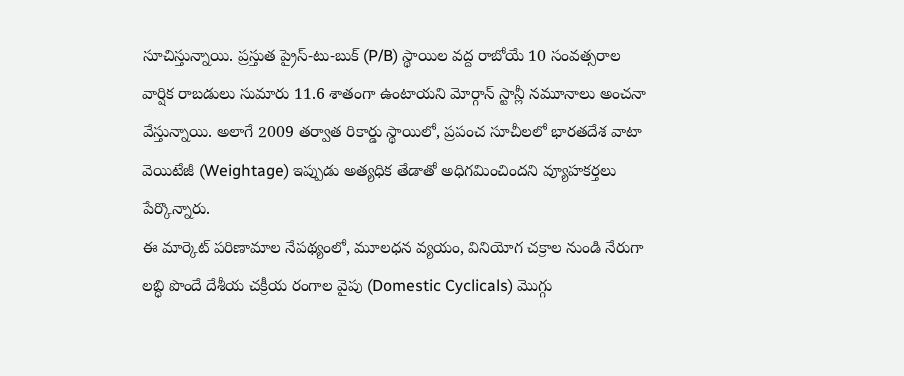సూచిస్తున్నాయి. ప్రస్తుత ప్రైస్-టు-బుక్ (P/B) స్థాయిల వద్ద రాబోయే 10 సంవత్సరాల వార్షిక రాబడులు సుమారు 11.6 శాతంగా ఉంటాయని మోర్గాన్ స్టాన్లీ నమూనాలు అంచనా వేస్తున్నాయి. అలాగే 2009 తర్వాత రికార్డు స్థాయిలో, ప్రపంచ సూచీలలో భారతదేశ వాటా వెయిటేజీ (Weightage) ఇప్పుడు అత్యధిక తేడాతో అధిగమించిందని వ్యూహకర్తలు పేర్కొన్నారు.
ఈ మార్కెట్ పరిణామాల నేపథ్యంలో, మూలధన వ్యయం, వినియోగ చక్రాల నుండి నేరుగా లబ్ధి పొందే దేశీయ చక్రీయ రంగాల వైపు (Domestic Cyclicals) మొగ్గు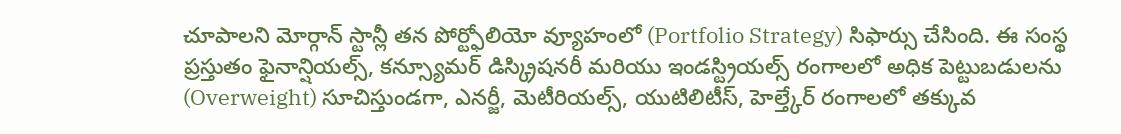చూపాలని మోర్గాన్ స్టాన్లీ తన పోర్ట్ఫోలియో వ్యూహంలో (Portfolio Strategy) సిఫార్సు చేసింది. ఈ సంస్థ ప్రస్తుతం ఫైనాన్షియల్స్, కన్స్యూమర్ డిస్క్రిషనరీ మరియు ఇండస్ట్రియల్స్ రంగాలలో అధిక పెట్టుబడులను (Overweight) సూచిస్తుండగా, ఎనర్జీ, మెటీరియల్స్, యుటిలిటీస్, హెల్త్కేర్ రంగాలలో తక్కువ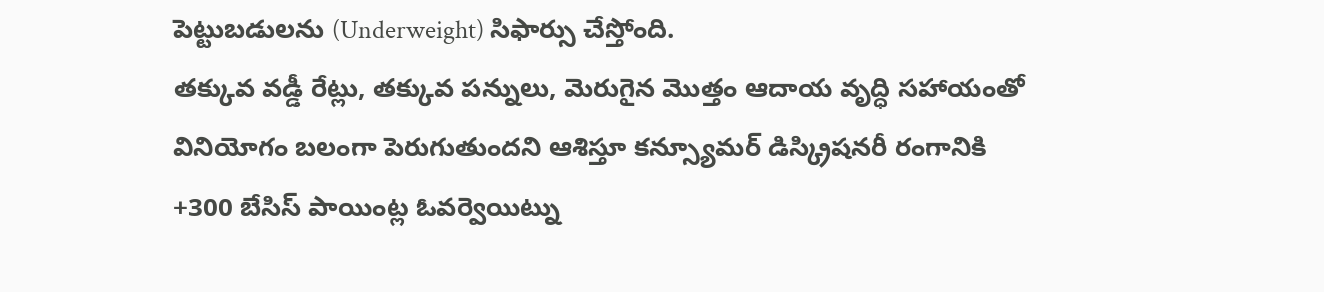పెట్టుబడులను (Underweight) సిఫార్సు చేస్తోంది.
తక్కువ వడ్డీ రేట్లు, తక్కువ పన్నులు, మెరుగైన మొత్తం ఆదాయ వృద్ధి సహాయంతో వినియోగం బలంగా పెరుగుతుందని ఆశిస్తూ కన్స్యూమర్ డిస్క్రిషనరీ రంగానికి +300 బేసిస్ పాయింట్ల ఓవర్వెయిట్ను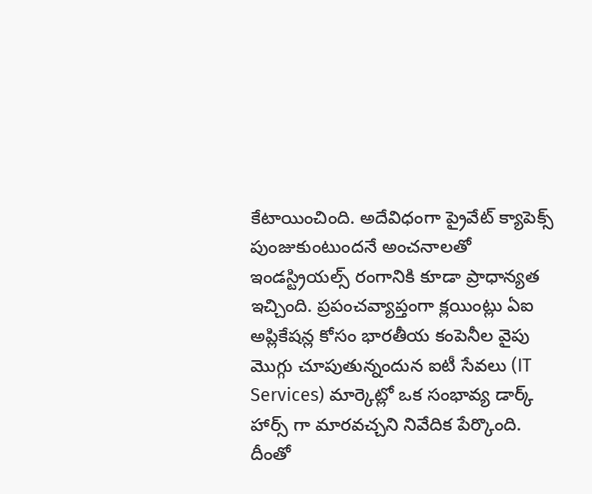కేటాయించింది. అదేవిధంగా ప్రైవేట్ క్యాపెక్స్ పుంజుకుంటుందనే అంచనాలతో ఇండస్ట్రియల్స్ రంగానికి కూడా ప్రాధాన్యత ఇచ్చింది. ప్రపంచవ్యాప్తంగా క్లయింట్లు ఏఐ అప్లికేషన్ల కోసం భారతీయ కంపెనీల వైపు మొగ్గు చూపుతున్నందున ఐటీ సేవలు (IT Services) మార్కెట్లో ఒక సంభావ్య డార్క్ హార్స్ గా మారవచ్చని నివేదిక పేర్కొంది.
దీంతో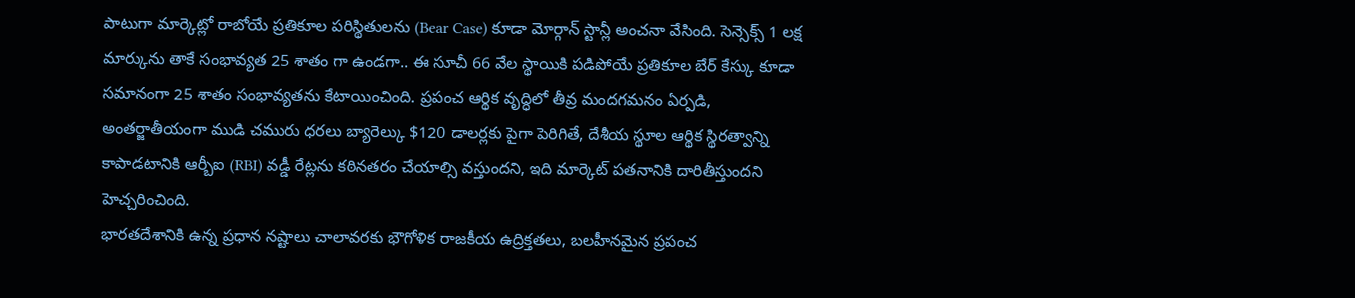పాటుగా మార్కెట్లో రాబోయే ప్రతికూల పరిస్థితులను (Bear Case) కూడా మోర్గాన్ స్టాన్లీ అంచనా వేసింది. సెన్సెక్స్ 1 లక్ష మార్కును తాకే సంభావ్యత 25 శాతం గా ఉండగా.. ఈ సూచీ 66 వేల స్థాయికి పడిపోయే ప్రతికూల బేర్ కేస్కు కూడా సమానంగా 25 శాతం సంభావ్యతను కేటాయించింది. ప్రపంచ ఆర్థిక వృద్ధిలో తీవ్ర మందగమనం ఏర్పడి, అంతర్జాతీయంగా ముడి చమురు ధరలు బ్యారెల్కు $120 డాలర్లకు పైగా పెరిగితే, దేశీయ స్థూల ఆర్థిక స్థిరత్వాన్ని కాపాడటానికి ఆర్బీఐ (RBI) వడ్డీ రేట్లను కఠినతరం చేయాల్సి వస్తుందని, ఇది మార్కెట్ పతనానికి దారితీస్తుందని హెచ్చరించింది.
భారతదేశానికి ఉన్న ప్రధాన నష్టాలు చాలావరకు భౌగోళిక రాజకీయ ఉద్రిక్తతలు, బలహీనమైన ప్రపంచ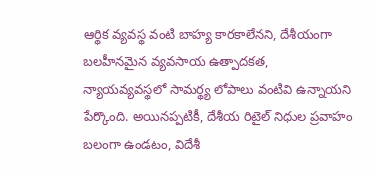ఆర్థిక వ్యవస్థ వంటి బాహ్య కారకాలేనని, దేశీయంగా బలహీనమైన వ్యవసాయ ఉత్పాదకత, న్యాయవ్యవస్థలో సామర్థ్య లోపాలు వంటివి ఉన్నాయని పేర్కొంది. అయినప్పటికీ, దేశీయ రిటైల్ నిధుల ప్రవాహం బలంగా ఉండటం, విదేశీ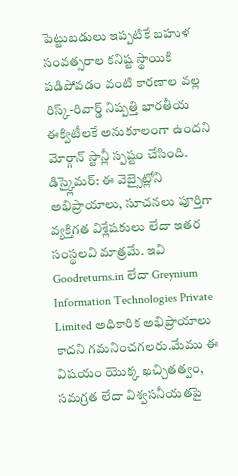పెట్టుబడులు ఇప్పటికే బహుళ సంవత్సరాల కనిష్ట స్థాయికి పడిపోవడం వంటి కారణాల వల్ల రిస్క్-రివార్డ్ నిష్పత్తి భారతీయ ఈక్విటీలకే అనుకూలంగా ఉందని మోర్గాన్ స్టాన్లీ స్పష్టం చేసింది.
డిస్క్లైమర్: ఈ వెబ్సైట్లోని అభిప్రాయాలు, సూచనలు పూర్తిగా వ్యక్తిగత విశ్లేషకులు లేదా ఇతర సంస్థలవి మాత్రమే. ఇవి Goodreturns.in లేదా Greynium Information Technologies Private Limited అధికారిక అభిప్రాయాలు కాదని గమనించగలరు.మేము ఈ విషయం యొక్క ఖచ్చితత్వం, సమగ్రత లేదా విశ్వసనీయతపై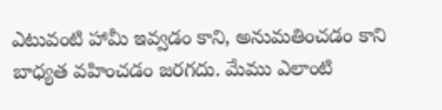ఎటువంటి హామీ ఇవ్వడం కాని, అనుమతించడం కాని బాధ్యత వహించడం జరగదు. మేము ఎలాంటి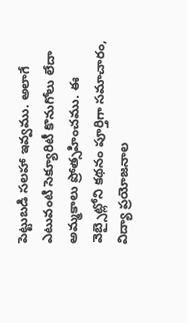పెట్టుబడి సలహా ఇవ్వము. అలాగే ఎటువంటి సెక్యూరిటీ కొనుగోలు లేదా అమ్మకాలు ప్రోత్సహించము. ఈ వెబ్సైట్లోని కథనం పూర్తిగా సమాచారం, విద్యా ప్రయోజనాల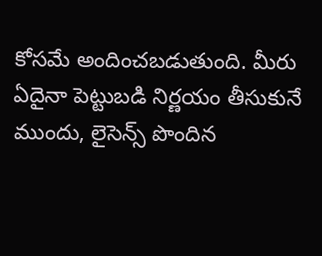కోసమే అందించబడుతుంది. మీరు ఏదైనా పెట్టుబడి నిర్ణయం తీసుకునే ముందు, లైసెన్స్ పొందిన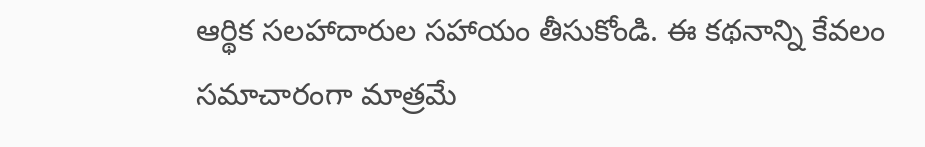ఆర్థిక సలహాదారుల సహాయం తీసుకోండి. ఈ కథనాన్ని కేవలం సమాచారంగా మాత్రమే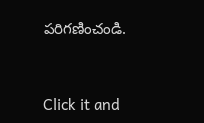పరిగణించండి.


Click it and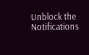Unblock the Notifications